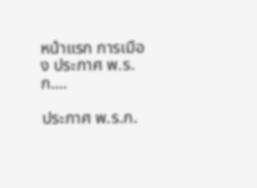หน้าแรก การเมือง ประกาศ พ.ร.ก....

ประกาศ พ.ร.ก.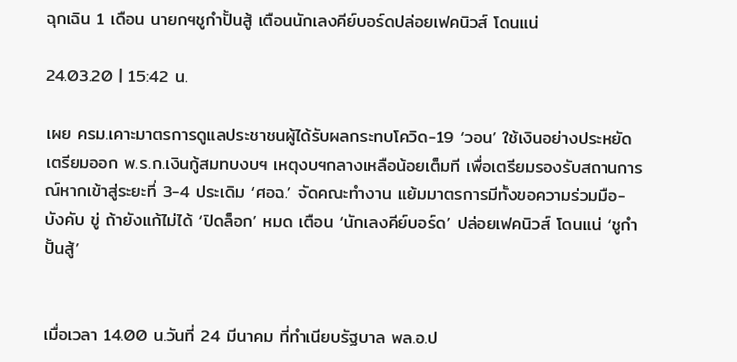ฉุกเฉิน 1 เดือน นายกฯชูกำปั้นสู้ เตือนนักเลงคีย์บอร์ดปล่อยเฟคนิวส์ โดนแน่

24.03.20 | 15:42 น.

เผย ครม.เคาะมาตรการดูแลประชาชนผู้ได้รับผลกระทบโควิด-19 ‘วอน’ ใช้เงินอย่างประหยัด เตรียมออก พ.ร.ก.เงินกู้สมทบงบฯ เหตุงบฯกลางเหลือน้อยเต็มที เพื่อเตรียมรองรับสถานการณ์หากเข้าสู่ระยะที่ 3-4 ประเดิม ‘ศอฉ.’ จัดคณะทำงาน แย้มมาตรการมีทั้งขอความร่วมมือ-บังคับ ขู่ ถ้ายังแก้ไม่ได้ ‘ปิดล็อก’ หมด เตือน ‘นักเลงคีย์บอร์ด’ ปล่อยเฟคนิวส์ โดนแน่ ‘ชูกำปั้นสู้’


เมื่อเวลา 14.00 น.วันที่ 24 มีนาคม ที่ทำเนียบรัฐบาล พล.อ.ป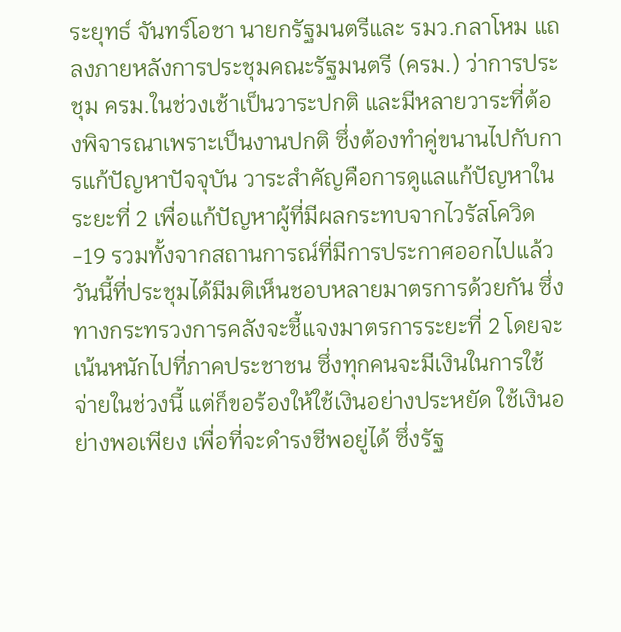ระยุทธ์ จันทร์โอชา นายกรัฐมนตรีและ รมว.กลาโหม แถลงภายหลังการประชุมคณะรัฐมนตรี (ครม.) ว่าการประชุม ครม.ในช่วงเช้าเป็นวาระปกติ และมีหลายวาระที่ต้องพิจารณาเพราะเป็นงานปกติ ซึ่งต้องทำคู่ขนานไปกับการแก้ปัญหาปัจจุบัน วาระสำคัญคือการดูแลแก้ปัญหาในระยะที่ 2 เพื่อแก้ปัญหาผู้ที่มีผลกระทบจากไวรัสโควิด-19 รวมทั้งจากสถานการณ์ที่มีการประกาศออกไปแล้ว วันนี้ที่ประชุมได้มีมติเห็นชอบหลายมาตรการด้วยกัน ซึ่งทางกระทรวงการคลังจะชี้แจงมาตรการระยะที่ 2 โดยจะเน้นหนักไปที่ภาคประชาชน ซึ่งทุกคนจะมีเงินในการใช้จ่ายในช่วงนี้ แต่ก็ขอร้องให้ใช้เงินอย่างประหยัด ใช้เงินอย่างพอเพียง เพื่อที่จะดำรงชีพอยู่ได้ ซึ่งรัฐ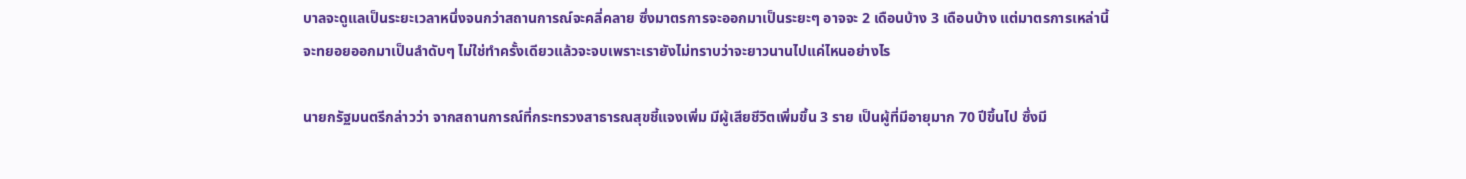บาลจะดูแลเป็นระยะเวลาหนึ่งจนกว่าสถานการณ์จะคลี่คลาย ซึ่งมาตรการจะออกมาเป็นระยะๆ อาจจะ 2 เดือนบ้าง 3 เดือนบ้าง แต่มาตรการเหล่านี้จะทยอยออกมาเป็นลำดับๆ ไม่ใช่ทำครั้งเดียวแล้วจะจบเพราะเรายังไม่ทราบว่าจะยาวนานไปแค่ไหนอย่างไร

นายกรัฐมนตรีกล่าวว่า จากสถานการณ์ที่กระทรวงสาธารณสุขชี้แจงเพิ่ม มีผู้เสียชีวิตเพิ่มขึ้น 3 ราย เป็นผู้ที่มีอายุมาก 70 ปีขึ้นไป ซึ่งมี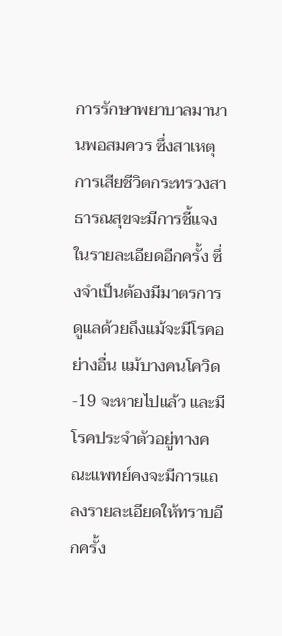การรักษาพยาบาลมานานพอสมควร ซึ่งสาเหตุการเสียชีวิตกระทรวงสาธารณสุขจะมีการชี้แจงในรายละเอียดอีกครั้ง ซึ่งจำเป็นต้องมีมาตรการดูแลด้วยถึงแม้จะมีโรคอย่างอื่น แม้บางคนโควิด-19 จะหายไปแล้ว และมีโรคประจำตัวอยู่ทางคณะแพทย์คงจะมีการแถลงรายละเอียดให้ทราบอีกครั้ง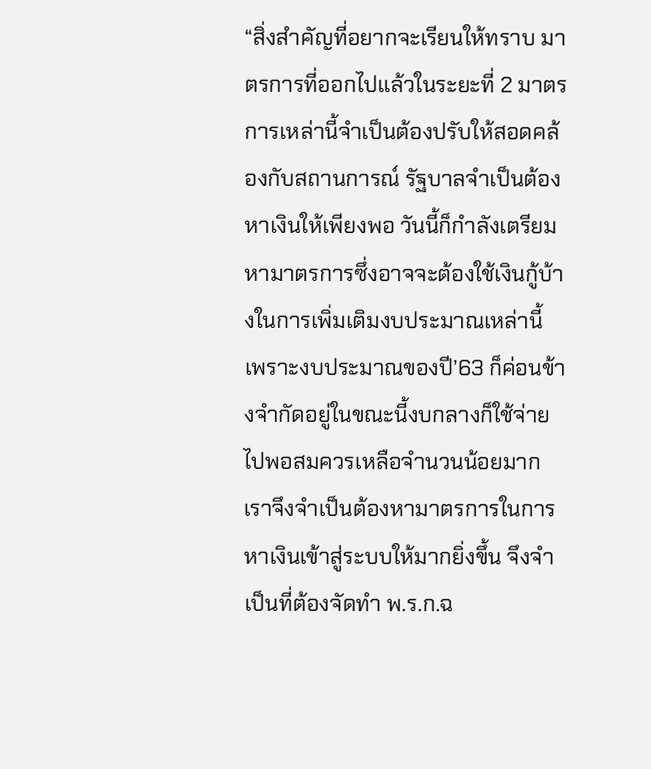“สิ่งสำคัญที่อยากจะเรียนให้ทราบ มาตรการที่ออกไปแล้วในระยะที่ 2 มาตรการเหล่านี้จำเป็นต้องปรับให้สอดคล้องกับสถานการณ์ รัฐบาลจำเป็นต้องหาเงินให้เพียงพอ วันนี้ก็กำลังเตรียมหามาตรการซึ่งอาจจะต้องใช้เงินกู้บ้างในการเพิ่มเติมงบประมาณเหล่านี้ เพราะงบประมาณของปี’63 ก็ค่อนข้างจำกัดอยู่ในขณะนี้งบกลางก็ใช้จ่ายไปพอสมควรเหลือจำนวนน้อยมาก เราจึงจำเป็นต้องหามาตรการในการหาเงินเข้าสู่ระบบให้มากยิ่งขึ้น จึงจำเป็นที่ต้องจัดทำ พ.ร.ก.ฉ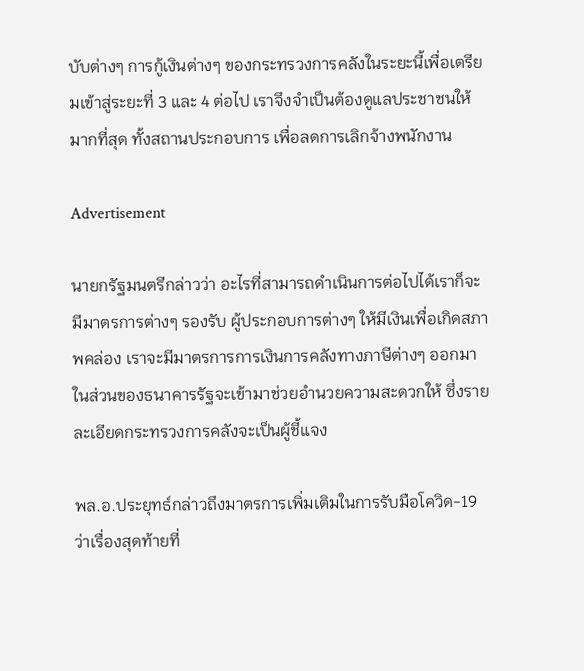บับต่างๆ การกู้เงินต่างๆ ของกระทรวงการคลังในระยะนี้เพื่อเตรียมเข้าสู่ระยะที่ 3 และ 4 ต่อไป เราจึงจำเป็นต้องดูแลประชาชนให้มากที่สุด ทั้งสถานประกอบการ เพื่อลดการเลิกจ้างพนักงาน

Advertisement

นายกรัฐมนตรีกล่าวว่า อะไรที่สามารถดำเนินการต่อไปได้เราก็จะมีมาตรการต่างๆ รองรับ ผู้ประกอบการต่างๆ ให้มีเงินเพื่อเกิดสภาพคล่อง เราจะมีมาตรการการเงินการคลังทางภาษีต่างๆ ออกมาในส่วนของธนาคารรัฐจะเข้ามาช่วยอำนวยความสะดวกให้ ซึ่งรายละเอียดกระทรวงการคลังจะเป็นผู้ชี้แจง

พล.อ.ประยุทธ์กล่าวถึงมาตรการเพิ่มเติมในการรับมือโควิด-19 ว่าเรื่องสุดท้ายที่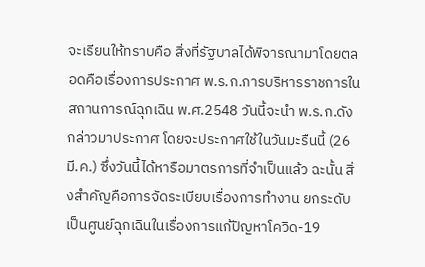จะเรียนให้ทราบคือ สิ่งที่รัฐบาลได้พิจารณามาโดยตลอดคือเรื่องการประกาศ พ.ร.ก.การบริหารราชการในสถานการณ์ฉุกเฉิน พ.ศ.2548 วันนี้จะนำ พ.ร.ก.ดังกล่าวมาประกาศ โดยจะประกาศใช้ในวันมะรืนนี้ (26 มี.ค.) ซึ่งวันนี้ได้หารือมาตรการที่จำเป็นแล้ว ฉะนั้น สิ่งสำคัญคือการจัดระเบียบเรื่องการทำงาน ยกระดับเป็นศูนย์ฉุกเฉินในเรื่องการแก้ปัญหาโควิด-19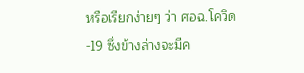หรือเรียกง่ายๆ ว่า ศอฉ.โควิด-19 ซึ่งข้างล่างจะมีค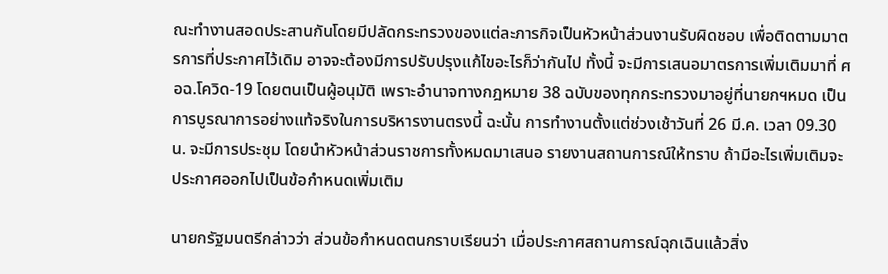ณะทำงานสอดประสานกันโดยมีปลัดกระทรวงของแต่ละภารกิจเป็นหัวหน้าส่วนงานรับผิดชอบ เพื่อติดตามมาตรการที่ประกาศไว้เดิม อาจจะต้องมีการปรับปรุงแก้ไขอะไรก็ว่ากันไป ทั้งนี้ จะมีการเสนอมาตรการเพิ่มเติมมาที่ ศอฉ.โควิด-19 โดยตนเป็นผู้อนุมัติ เพราะอำนาจทางกฎหมาย 38 ฉบับของทุกกระทรวงมาอยู่ที่นายกฯหมด เป็นการบูรณาการอย่างแท้จริงในการบริหารงานตรงนี้ ฉะนั้น การทำงานตั้งแต่ช่วงเช้าวันที่ 26 มี.ค. เวลา 09.30 น. จะมีการประชุม โดยนำหัวหน้าส่วนราชการทั้งหมดมาเสนอ รายงานสถานการณ์ให้ทราบ ถ้ามีอะไรเพิ่มเติมจะประกาศออกไปเป็นข้อกำหนดเพิ่มเติม

นายกรัฐมนตรีกล่าวว่า ส่วนข้อกำหนดตนกราบเรียนว่า เมื่อประกาศสถานการณ์ฉุกเฉินแล้วสิ่ง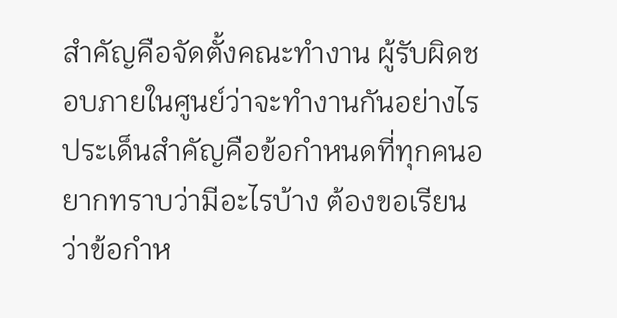สำคัญคือจัดตั้งคณะทำงาน ผู้รับผิดชอบภายในศูนย์ว่าจะทำงานกันอย่างไร ประเด็นสำคัญคือข้อกำหนดที่ทุกคนอยากทราบว่ามีอะไรบ้าง ต้องขอเรียนว่าข้อกำห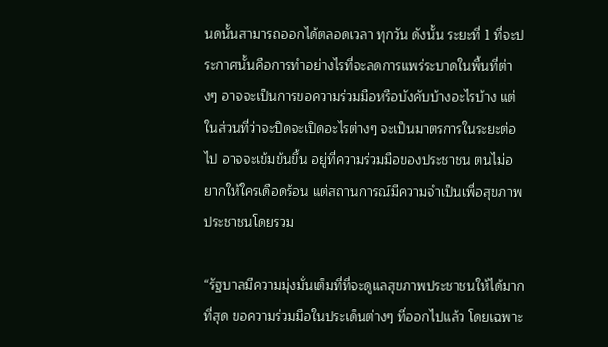นดนั้นสามารถออกได้ตลอดเวลา ทุกวัน ดังนั้น ระยะที่ 1 ที่จะประกาศนั้นคือการทำอย่างไรที่จะลดการแพร่ระบาดในพื้นที่ต่างๆ อาจจะเป็นการขอความร่วมมือหรือบังคับบ้างอะไรบ้าง แต่ในส่วนที่ว่าจะปิดจะเปิดอะไรต่างๆ จะเป็นมาตรการในระยะต่อไป อาจจะเข้มข้นขึ้น อยู่ที่ความร่วมมือของประชาชน ตนไม่อยากให้ใครเดือดร้อน แต่สถานการณ์มีความจำเป็นเพื่อสุขภาพประชาชนโดยรวม

“รัฐบาลมีความมุ่งมั่นเต็มที่ที่จะดูแลสุขภาพประชาชนให้ได้มากที่สุด ขอความร่วมมือในประเด็นต่างๆ ที่ออกไปแล้ว โดยเฉพาะ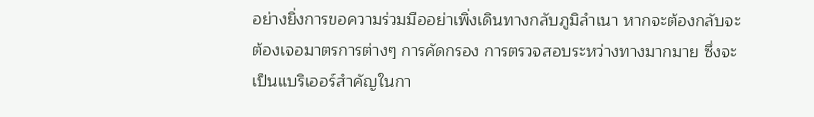อย่างยิ่งการขอความร่วมมืออย่าเพิ่งเดินทางกลับภูมิลำเนา หากจะต้องกลับจะต้องเจอมาตรการต่างๆ การคัดกรอง การตรวจสอบระหว่างทางมากมาย ซึ่งจะเป็นแบริเออร์สำคัญในกา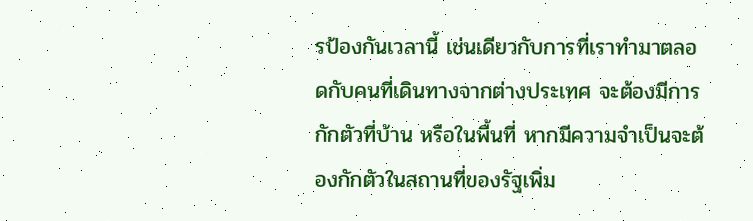รป้องกันเวลานี้ เช่นเดียวกับการที่เราทำมาตลอดกับคนที่เดินทางจากต่างประเทศ จะต้องมีการกักตัวที่บ้าน หรือในพื้นที่ หากมีความจำเป็นจะต้องกักตัวในสถานที่ของรัฐเพิ่ม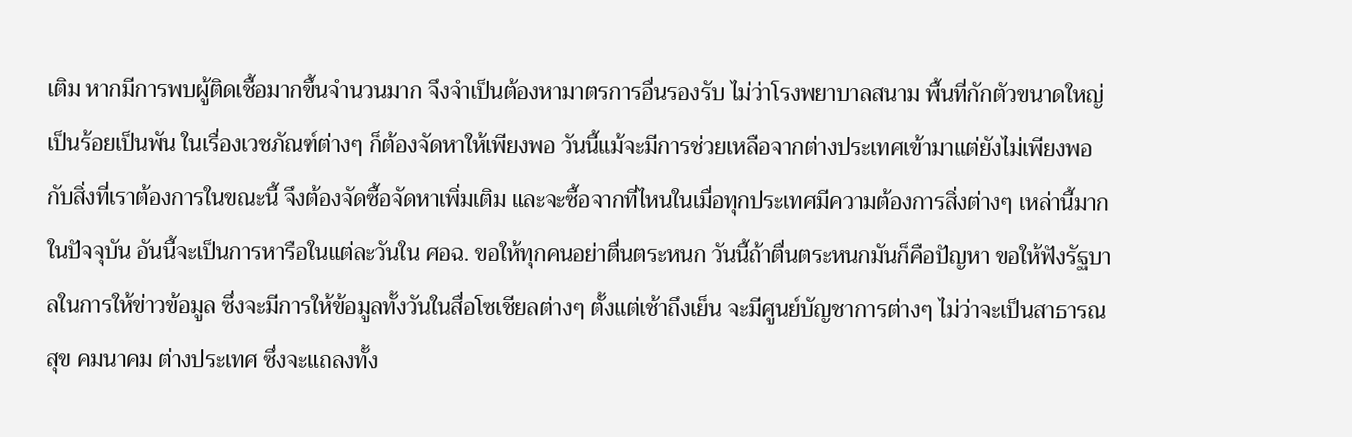เติม หากมีการพบผู้ติดเชื้อมากขึ้นจำนวนมาก จึงจำเป็นต้องหามาตรการอื่นรองรับ ไม่ว่าโรงพยาบาลสนาม พื้นที่กักตัวขนาดใหญ่เป็นร้อยเป็นพัน ในเรื่องเวชภัณฑ์ต่างๆ ก็ต้องจัดหาให้เพียงพอ วันนี้แม้จะมีการช่วยเหลือจากต่างประเทศเข้ามาแต่ยังไม่เพียงพอกับสิ่งที่เราต้องการในขณะนี้ จึงต้องจัดซื้อจัดหาเพิ่มเติม และจะซื้อจากที่ไหนในเมื่อทุกประเทศมีความต้องการสิ่งต่างๆ เหล่านี้มากในปัจจุบัน อันนี้จะเป็นการหารือในแต่ละวันใน ศอฉ. ขอให้ทุกคนอย่าตื่นตระหนก วันนี้ถ้าตื่นตระหนกมันก็คือปัญหา ขอให้ฟังรัฐบาลในการให้ข่าวข้อมูล ซึ่งจะมีการให้ข้อมูลทั้งวันในสื่อโซเชียลต่างๆ ตั้งแต่เช้าถึงเย็น จะมีศูนย์บัญชาการต่างๆ ไม่ว่าจะเป็นสาธารณสุข คมนาคม ต่างประเทศ ซึ่งจะแถลงทั้ง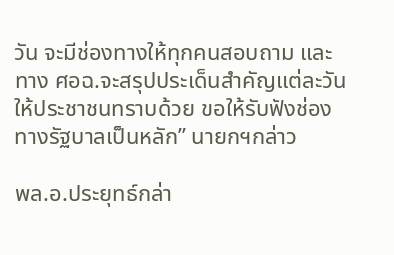วัน จะมีช่องทางให้ทุกคนสอบถาม และทาง ศอฉ.จะสรุปประเด็นสำคัญแต่ละวันให้ประชาชนทราบด้วย ขอให้รับฟังช่องทางรัฐบาลเป็นหลัก” นายกฯกล่าว

พล.อ.ประยุทธ์กล่า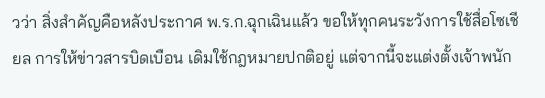วว่า สิ่งสำคัญคือหลังประกาศ พ.ร.ก.ฉุกเฉินแล้ว ขอให้ทุกคนระวังการใช้สื่อโซเชียล การให้ข่าวสารบิดเบือน เดิมใช้กฎหมายปกติอยู่ แต่จากนี้จะแต่งตั้งเจ้าพนัก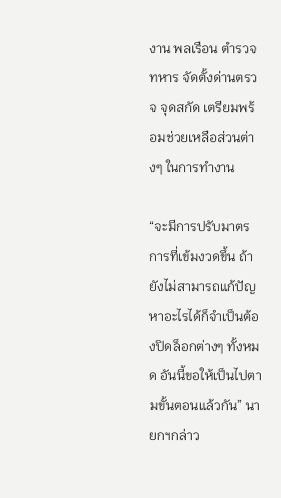งาน พลเรือน ตำรวจ ทหาร จัดตั้งด่านตรวจ จุดสกัด เตรียมพร้อมช่วยเหลือส่วนต่างๆ ในการทำงาน

“จะมีการปรับมาตรการที่เข้มงวดขึ้น ถ้ายังไม่สามารถแก้ปัญหาอะไรได้ก็จำเป็นต้องปิดล็อกต่างๆ ทั้งหมด อันนี้ขอให้เป็นไปตามขั้นตอนแล้วกัน” นายกฯกล่าว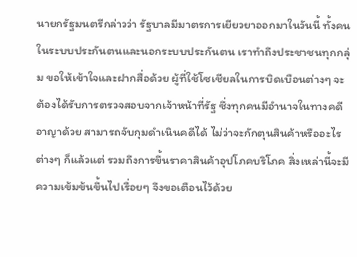นายกรัฐมนตรีกล่าวว่า รัฐบาลมีมาตรการเยียวยาออกมาในวันนี้ ทั้งคนในระบบประกันตนและนอกระบบประกันตน เราทำถึงประชาชนทุกกลุ่ม ขอให้เข้าใจและฝากสื่อด้วย ผู้ที่ใช้โซเชียลในการบิดเบือนต่างๆ จะต้องได้รับการตรวจสอบจากเจ้าหน้าที่รัฐ ซึ่งทุกคนมีอำนาจในทางคดีอาญาด้วย สามารถจับกุมดำเนินคดีได้ ไม่ว่าจะกักตุนสินค้าหรืออะไรต่างๆ ก็แล้วแต่ รวมถึงการขึ้นราคาสินค้าอุปโภคบริโภค สิ่งเหล่านี้จะมีความเข้มข้นขึ้นไปเรื่อยๆ จึงขอเตือนไว้ด้วย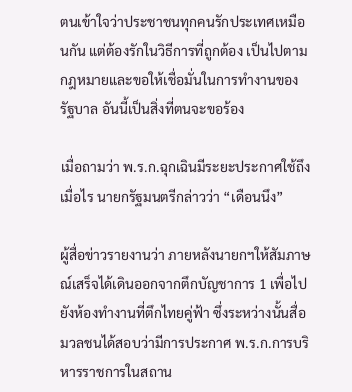ตนเข้าใจว่าประชาชนทุกคนรักประเทศเหมือนกัน แต่ต้องรักในวิธีการที่ถูกต้อง เป็นไปตามกฎหมายและขอให้เชื่อมั่นในการทำงานของรัฐบาล อันนี้เป็นสิ่งที่ตนจะขอร้อง

เมื่อถามว่า พ.ร.ก.ฉุกเฉินมีระยะประกาศใช้ถึงเมื่อไร นายกรัฐมนตรีกล่าวว่า “เดือนนึง”

ผู้สื่อข่าวรายงานว่า ภายหลังนายกฯให้สัมภาษณ์เสร็จได้เดินออกจากตึกบัญชาการ 1 เพื่อไปยังห้องทำงานที่ตึกไทยคู่ฟ้า ซึ่งระหว่างนั้นสื่อมวลชนได้สอบว่ามีการประกาศ พ.ร.ก.การบริหารราชการในสถาน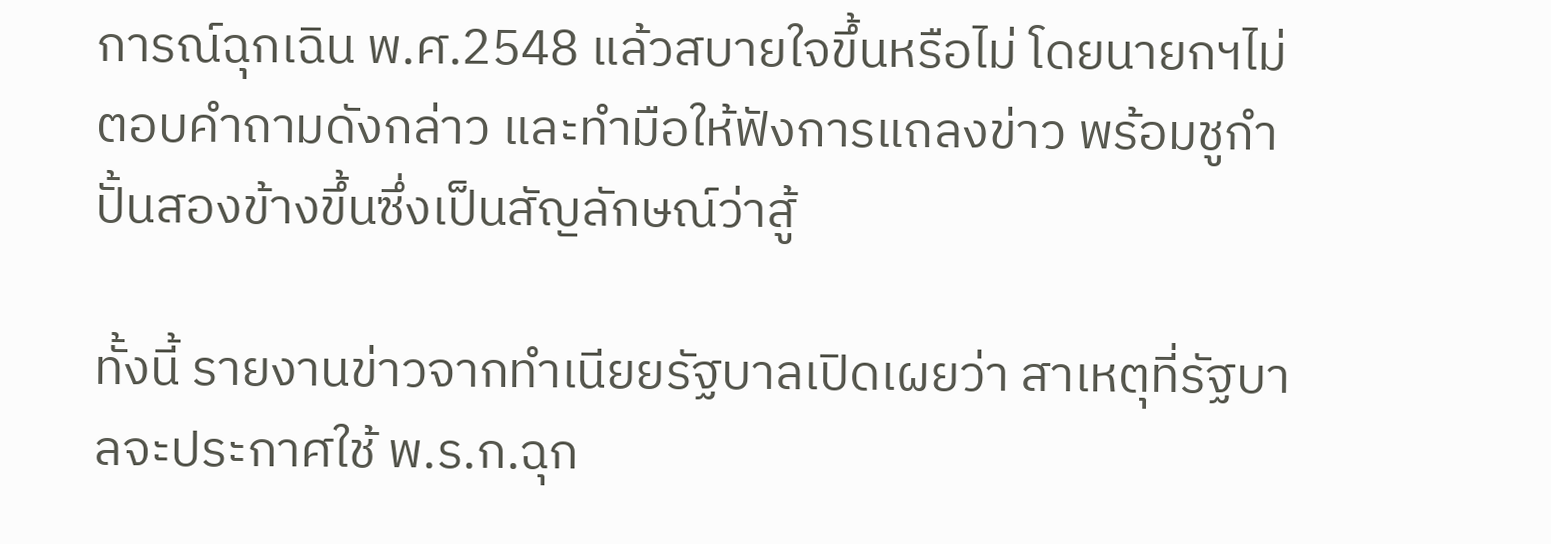การณ์ฉุกเฉิน พ.ศ.2548 แล้วสบายใจขึ้นหรือไม่ โดยนายกฯไม่ตอบคำถามดังกล่าว และทำมือให้ฟังการแถลงข่าว พร้อมชูกำปั้นสองข้างขึ้นซึ่งเป็นสัญลักษณ์ว่าสู้

ทั้งนี้ รายงานข่าวจากทำเนียยรัฐบาลเปิดเผยว่า สาเหตุที่รัฐบาลจะประกาศใช้ พ.ร.ก.ฉุก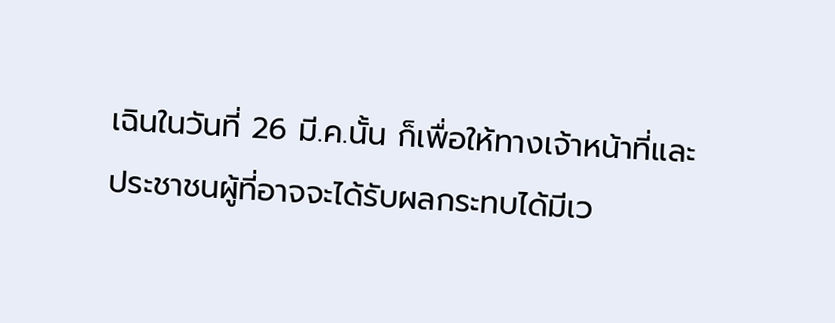เฉินในวันที่ 26 มี.ค.นั้น ก็เพื่อให้ทางเจ้าหน้าที่และประชาชนผู้ที่อาจจะได้รับผลกระทบได้มีเว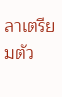ลาเตรียมตัว